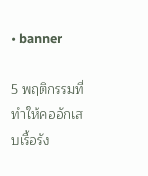• banner

5 พฤติกรรมที่ทำให้คออักเสบเรื้อรัง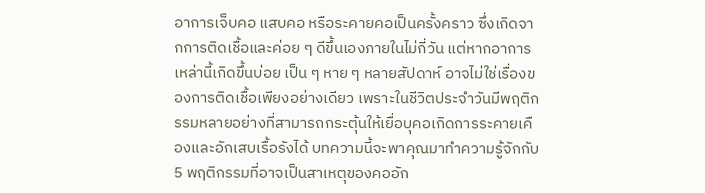อาการเจ็บคอ แสบคอ หรือระคายคอเป็นครั้งคราว ซึ่งเกิดจากการติดเชื้อและค่อย ๆ ดีขึ้นเองภายในไม่กี่วัน แต่หากอาการเหล่านี้เกิดขึ้นบ่อย เป็น ๆ หาย ๆ หลายสัปดาห์ อาจไม่ใช่เรื่องของการติดเชื้อเพียงอย่างเดียว เพราะในชีวิตประจำวันมีพฤติกรรมหลายอย่างที่สามารถกระตุ้นให้เยื่อบุคอเกิดการระคายเคืองและอักเสบเรื้อรังได้ บทความนี้จะพาคุณมาทำความรู้จักกับ 5 พฤติกรรมที่อาจเป็นสาเหตุของคออัก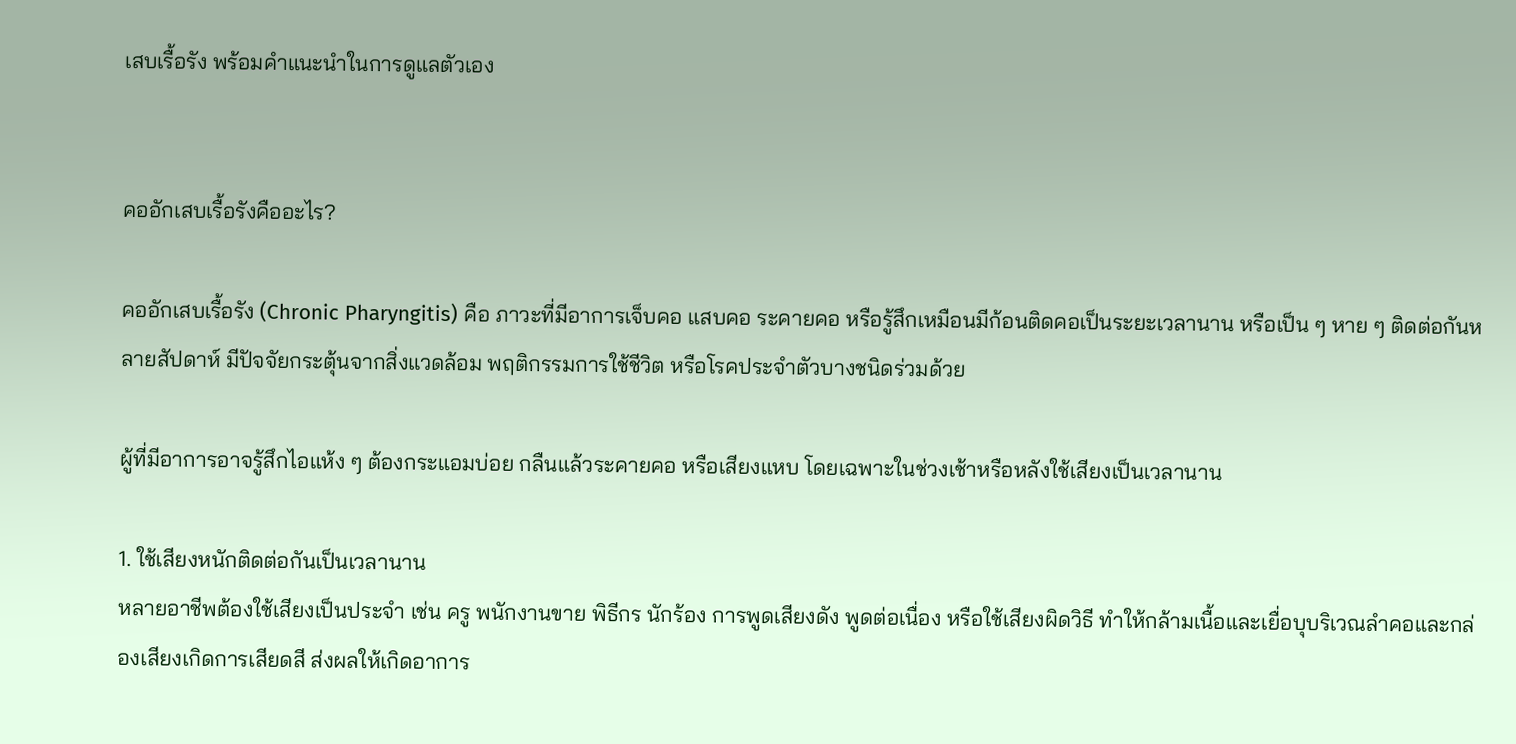เสบเรื้อรัง พร้อมคำแนะนำในการดูแลตัวเอง


คออักเสบเรื้อรังคืออะไร?

คออักเสบเรื้อรัง (Chronic Pharyngitis) คือ ภาวะที่มีอาการเจ็บคอ แสบคอ ระคายคอ หรือรู้สึกเหมือนมีก้อนติดคอเป็นระยะเวลานาน หรือเป็น ๆ หาย ๆ ติดต่อกันหลายสัปดาห์ มีปัจจัยกระตุ้นจากสิ่งแวดล้อม พฤติกรรมการใช้ชีวิต หรือโรคประจำตัวบางชนิดร่วมด้วย

ผู้ที่มีอาการอาจรู้สึกไอแห้ง ๆ ต้องกระแอมบ่อย กลืนแล้วระคายคอ หรือเสียงแหบ โดยเฉพาะในช่วงเช้าหรือหลังใช้เสียงเป็นเวลานาน

1. ใช้เสียงหนักติดต่อกันเป็นเวลานาน
หลายอาชีพต้องใช้เสียงเป็นประจำ เช่น ครู พนักงานขาย พิธีกร นักร้อง การพูดเสียงดัง พูดต่อเนื่อง หรือใช้เสียงผิดวิธี ทำให้กล้ามเนื้อและเยื่อบุบริเวณลำคอและกล่องเสียงเกิดการเสียดสี ส่งผลให้เกิดอาการ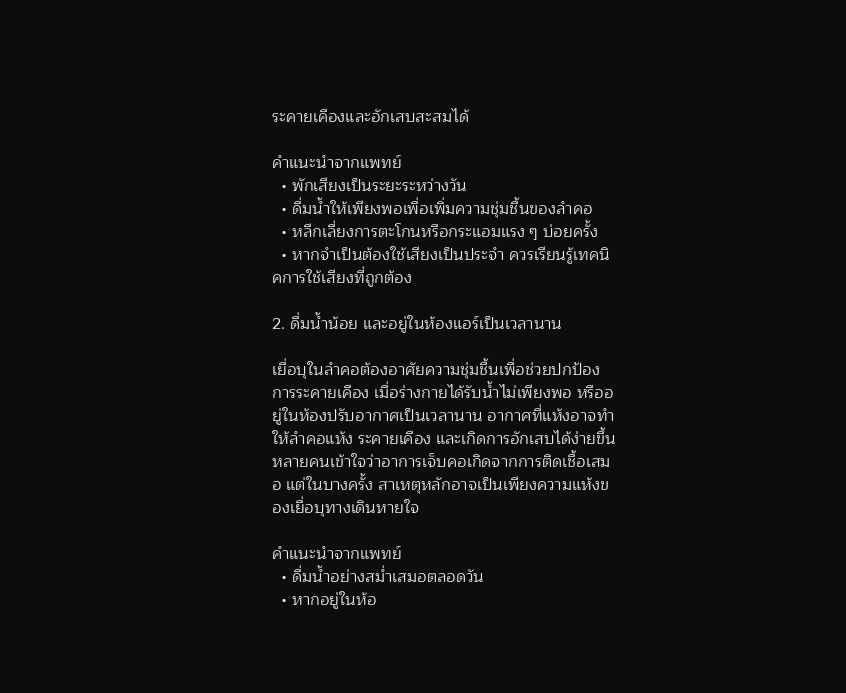ระคายเคืองและอักเสบสะสมได้

คำแนะนำจากแพทย์
  • พักเสียงเป็นระยะระหว่างวัน
  • ดื่มน้ำให้เพียงพอเพื่อเพิ่มความชุ่มชื้นของลำคอ
  • หลีกเลี่ยงการตะโกนหรือกระแอมแรง ๆ บ่อยครั้ง
  • หากจำเป็นต้องใช้เสียงเป็นประจำ ควรเรียนรู้เทคนิคการใช้เสียงที่ถูกต้อง

2. ดื่มน้ำน้อย และอยู่ในห้องแอร์เป็นเวลานาน

เยื่อบุในลำคอต้องอาศัยความชุ่มชื้นเพื่อช่วยปกป้องการระคายเคือง เมื่อร่างกายได้รับน้ำไม่เพียงพอ หรืออยู่ในห้องปรับอากาศเป็นเวลานาน อากาศที่แห้งอาจทำให้ลำคอแห้ง ระคายเคือง และเกิดการอักเสบได้ง่ายขึ้น
หลายคนเข้าใจว่าอาการเจ็บคอเกิดจากการติดเชื้อเสมอ แต่ในบางครั้ง สาเหตุหลักอาจเป็นเพียงความแห้งของเยื่อบุทางเดินหายใจ

คำแนะนำจากแพทย์
  • ดื่มน้ำอย่างสม่ำเสมอตลอดวัน
  • หากอยู่ในห้อ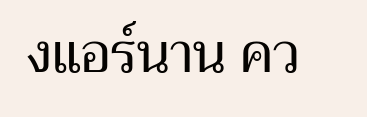งแอร์นาน คว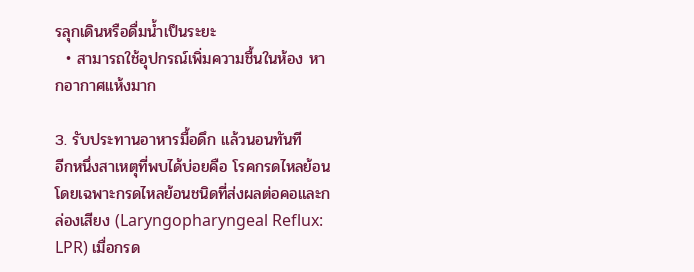รลุกเดินหรือดื่มน้ำเป็นระยะ
  • สามารถใช้อุปกรณ์เพิ่มความชื้นในห้อง หากอากาศแห้งมาก

3. รับประทานอาหารมื้อดึก แล้วนอนทันที
อีกหนึ่งสาเหตุที่พบได้บ่อยคือ โรคกรดไหลย้อน โดยเฉพาะกรดไหลย้อนชนิดที่ส่งผลต่อคอและกล่องเสียง (Laryngopharyngeal Reflux: LPR) เมื่อกรด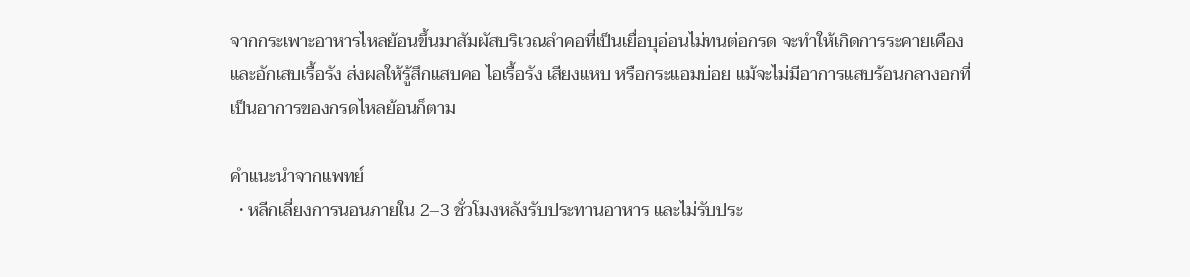จากกระเพาะอาหารไหลย้อนขึ้นมาสัมผัสบริเวณลำคอที่เป็นเยื่อบุอ่อนไม่ทนต่อกรด จะทำให้เกิดการระคายเคืองและอักเสบเรื้อรัง ส่งผลให้รู้สึกแสบคอ ไอเรื้อรัง เสียงแหบ หรือกระแอมบ่อย แม้จะไม่มีอาการแสบร้อนกลางอกที่เป็นอาการของกรดไหลย้อนก็ตาม

คำแนะนำจากแพทย์
  • หลีกเลี่ยงการนอนภายใน 2–3 ชั่วโมงหลังรับประทานอาหาร และไม่รับประ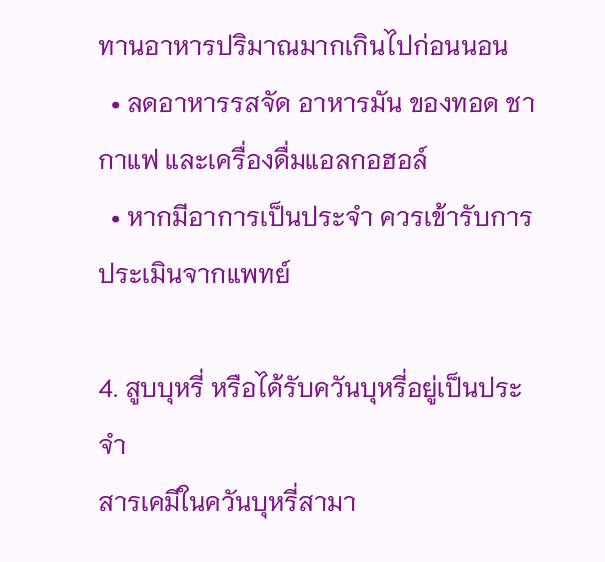ทานอาหารปริมาณมากเกินไปก่อนนอน
  • ลดอาหารรสจัด อาหารมัน ของทอด ชา กาแฟ และเครื่องดื่มแอลกอฮอล์
  • หากมีอาการเป็นประจำ ควรเข้ารับการประเมินจากแพทย์

4. สูบบุหรี่ หรือได้รับควันบุหรี่อยู่เป็นประจำ
สารเคมีในควันบุหรี่สามา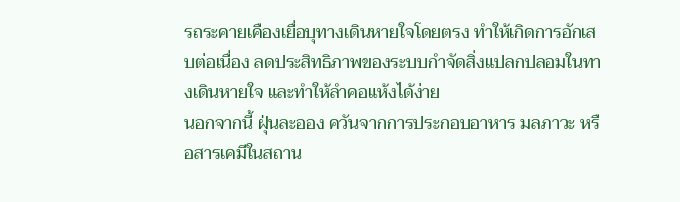รถระคายเคืองเยื่อบุทางเดินหายใจโดยตรง ทำให้เกิดการอักเสบต่อเนื่อง ลดประสิทธิภาพของระบบกำจัดสิ่งแปลกปลอมในทางเดินหายใจ และทำให้ลำคอแห้งได้ง่าย
นอกจากนี้ ฝุ่นละออง ควันจากการประกอบอาหาร มลภาวะ หรือสารเคมีในสถาน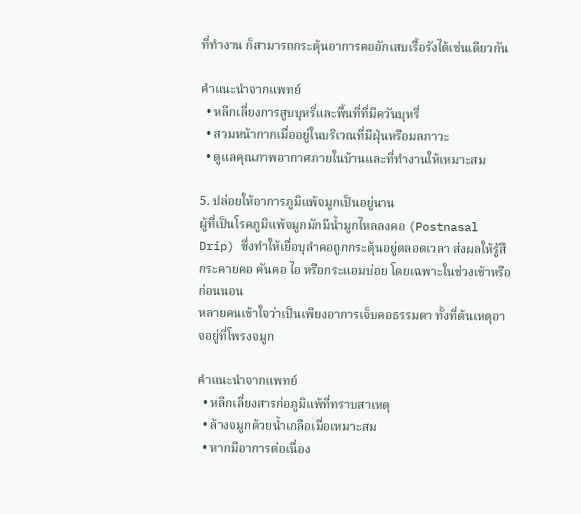ที่ทำงาน ก็สามารถกระตุ้นอาการคออักเสบเรื้อรังได้เช่นเดียวกัน

คำแนะนำจากแพทย์
  • หลีกเลี่ยงการสูบบุหรี่และพื้นที่ที่มีควันบุหรี่
  • สวมหน้ากากเมื่ออยู่ในบริเวณที่มีฝุ่นหรือมลภาวะ
  • ดูแลคุณภาพอากาศภายในบ้านและที่ทำงานให้เหมาะสม

5. ปล่อยให้อาการภูมิแพ้จมูกเป็นอยู่นาน
ผู้ที่เป็นโรคภูมิแพ้จมูกมักมีน้ำมูกไหลลงคอ (Postnasal Drip) ซึ่งทำให้เยื่อบุลำคอถูกกระตุ้นอยู่ตลอดเวลา ส่งผลให้รู้สึกระคายคอ คันคอ ไอ หรือกระแอมบ่อย โดยเฉพาะในช่วงเช้าหรือก่อนนอน
หลายคนเข้าใจว่าเป็นเพียงอาการเจ็บคอธรรมดา ทั้งที่ต้นเหตุอาจอยู่ที่โพรงจมูก

คำแนะนำจากแพทย์
  • หลีกเลี่ยงสารก่อภูมิแพ้ที่ทราบสาเหตุ
  • ล้างจมูกด้วยน้ำเกลือเมื่อเหมาะสม
  • หากมีอาการต่อเนื่อง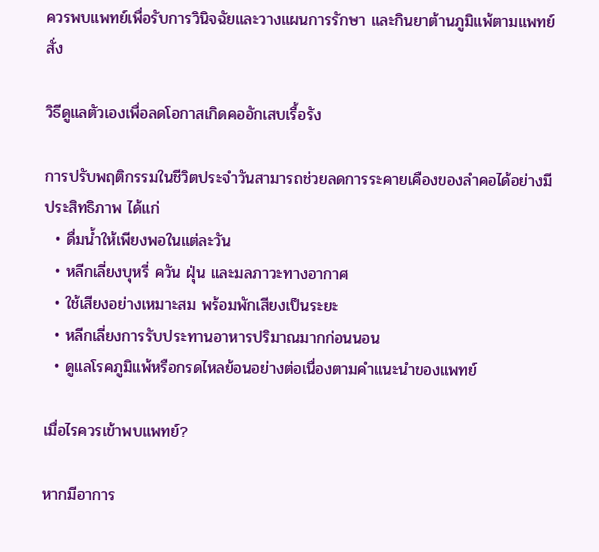ควรพบแพทย์เพื่อรับการวินิจฉัยและวางแผนการรักษา และกินยาต้านภูมิแพ้ตามแพทย์สั่ง

วิธีดูแลตัวเองเพื่อลดโอกาสเกิดคออักเสบเรื้อรัง

การปรับพฤติกรรมในชีวิตประจำวันสามารถช่วยลดการระคายเคืองของลำคอได้อย่างมีประสิทธิภาพ ได้แก่
  • ดื่มน้ำให้เพียงพอในแต่ละวัน
  • หลีกเลี่ยงบุหรี่ ควัน ฝุ่น และมลภาวะทางอากาศ
  • ใช้เสียงอย่างเหมาะสม พร้อมพักเสียงเป็นระยะ
  • หลีกเลี่ยงการรับประทานอาหารปริมาณมากก่อนนอน
  • ดูแลโรคภูมิแพ้หรือกรดไหลย้อนอย่างต่อเนื่องตามคำแนะนำของแพทย์

เมื่อไรควรเข้าพบแพทย์?

หากมีอาการ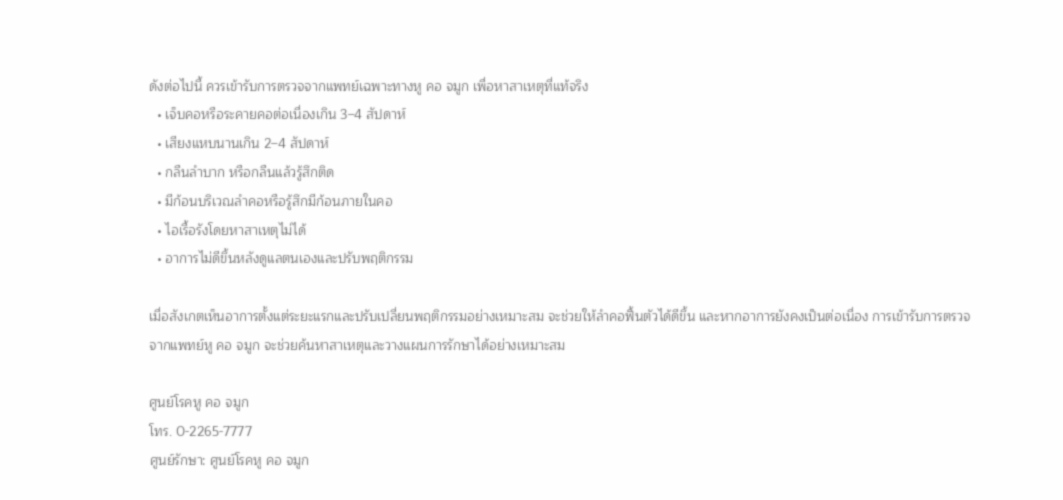ดังต่อไปนี้ ควรเข้ารับการตรวจจากแพทย์เฉพาะทางหู คอ จมูก เพื่อหาสาเหตุที่แท้จริง
  • เจ็บคอหรือระคายคอต่อเนื่องเกิน 3–4 สัปดาห์
  • เสียงแหบนานเกิน 2–4 สัปดาห์
  • กลืนลำบาก หรือกลืนแล้วรู้สึกติด
  • มีก้อนบริเวณลำคอหรือรู้สึกมีก้อนภายในคอ
  • ไอเรื้อรังโดยหาสาเหตุไม่ได้
  • อาการไม่ดีขึ้นหลังดูแลตนเองและปรับพฤติกรรม

เมื่อสังเกตเห็นอาการตั้งแต่ระยะแรกและปรับเปลี่ยนพฤติกรรมอย่างเหมาะสม จะช่วยให้ลำคอฟื้นตัวได้ดีขึ้น และหากอาการยังคงเป็นต่อเนื่อง การเข้ารับการตรวจจากแพทย์หู คอ จมูก จะช่วยค้นหาสาเหตุและวางแผนการรักษาได้อย่างเหมาะสม

ศูนย์โรคหู คอ จมูก
โทร. 0-2265-7777
ศูนย์รักษา: ศูนย์โรคหู คอ จมูก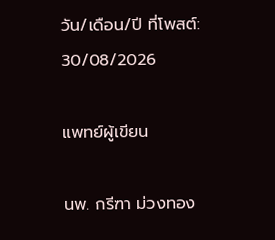วัน/เดือน/ปี ที่โพสต์: 30/08/2026

แพทย์ผู้เขียน

นพ. กรีฑา ม่วงทอง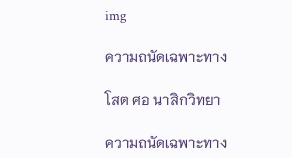img

ความถนัดเฉพาะทาง

โสต ศอ นาสิกวิทยา

ความถนัดเฉพาะทาง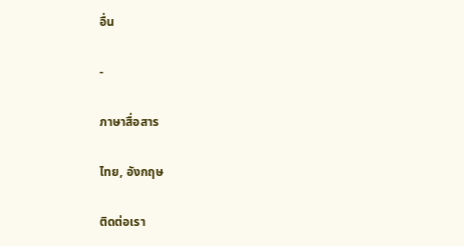อื่น

-

ภาษาสื่อสาร

ไทย, อังกฤษ

ติดต่อเรา